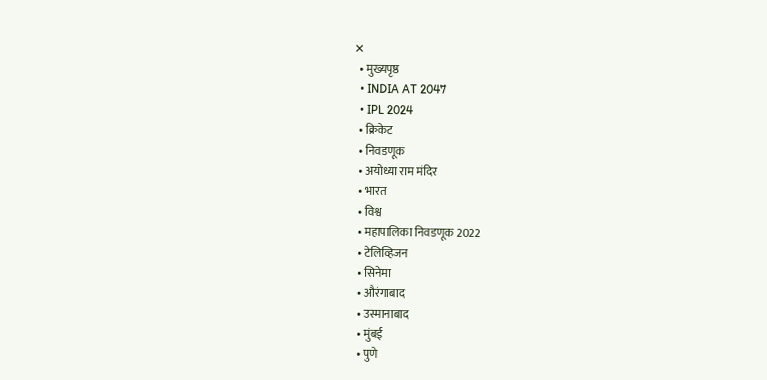✕
  • मुख्यपृष्ठ
  • INDIA AT 2047
  • IPL 2024
  • क्रिकेट
  • निवडणूक
  • अयोध्या राम मंदिर
  • भारत
  • विश्व
  • महापालिका निवडणूक 2022
  • टेलिव्हिजन
  • सिनेमा
  • औरंगाबाद
  • उस्मानाबाद
  • मुंबई
  • पुणे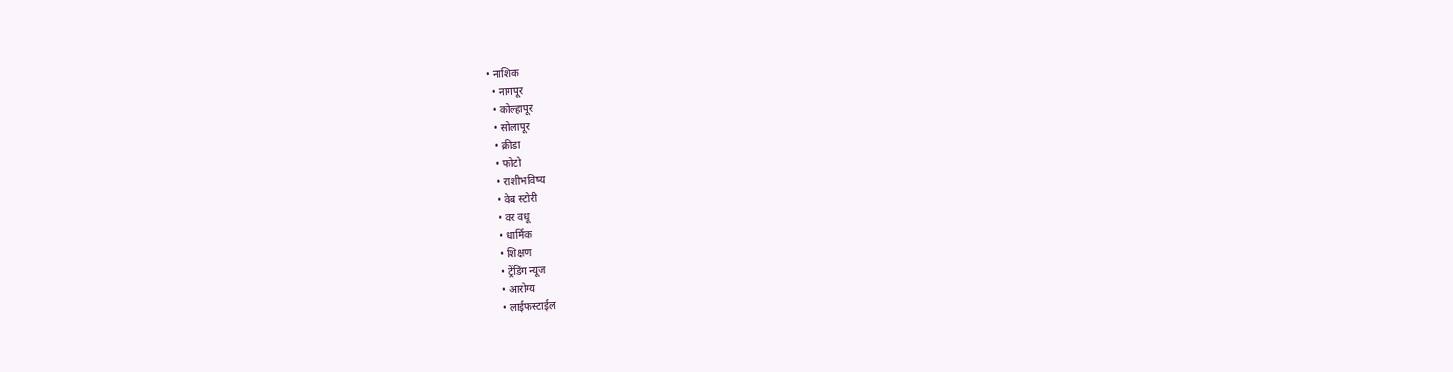• नाशिक
  • नागपूर
  • कोल्हापूर
  • सोलापूर
  • क्रीडा
  • फोटो
  • राशीभविष्य
  • वेब स्टोरी
  • वर वधू
  • धार्मिक
  • शिक्षण
  • ट्रेंडिंग न्यूज
  • आरोग्य
  • लाईफस्टाईल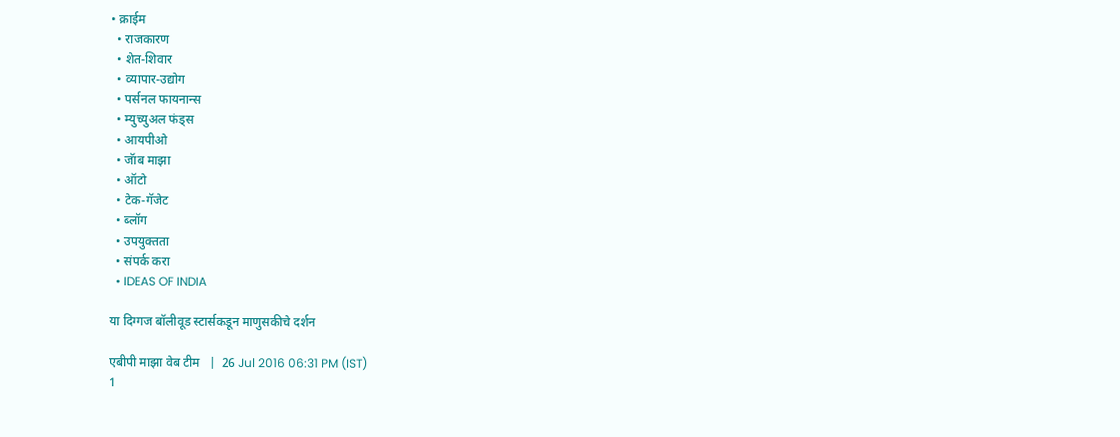• क्राईम
  • राजकारण
  • शेत-शिवार
  • व्यापार-उद्योग
  • पर्सनल फायनान्स
  • म्युच्युअल फंड्स
  • आयपीओ
  • जॅाब माझा
  • ऑटो
  • टेक-गॅजेट
  • ब्लॉग
  • उपयुक्तता
  • संपर्क करा
  • IDEAS OF INDIA

या दिग्गज बॉलीवूड स्टार्सकडून माणुसकीचे दर्शन

एबीपी माझा वेब टीम   |  26 Jul 2016 06:31 PM (IST)
1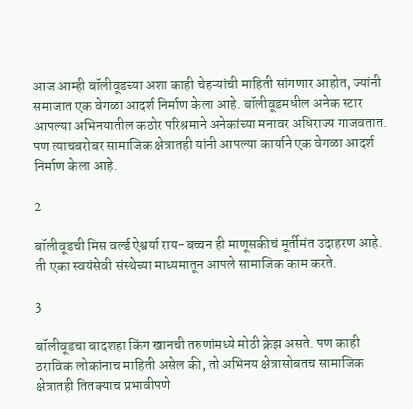आज आम्ही बॉलीवूडच्या अशा काही चेहऱ्यांची माहिती सांगणार आहोत, ज्यांनी समाजात एक वेगळा आदर्श निर्माण केला आहे. बॉलीवूडमधील अनेक स्टार आपल्या अभिनयातील कठोर परिश्रमाने अनेकांच्या मनावर अधिराज्य गाजवतात. पण त्याचबरोबर सामाजिक क्षेत्रातही यांनी आपल्या कार्याने एक वेगळा आदर्श निर्माण केला आहे.

2

बॉलीवूडची मिस वर्ल्ड ऐश्वर्या राय-बच्चन ही माणूसकीचं मूर्तीमंत उदाहरण आहे. ती एका स्वयंसेवी संस्थेच्या माध्यमातून आपले सामाजिक काम करते.

3

बॉलीवूडचा बादशहा किंग खानची तरुणांमध्ये मोठी क्रेझ असते. पण काही ठराविक लोकांनाच माहिती असेल की, तो अभिनय क्षेत्रासोबतच सामाजिक क्षेत्रातही तितक्याच प्रभावीपणे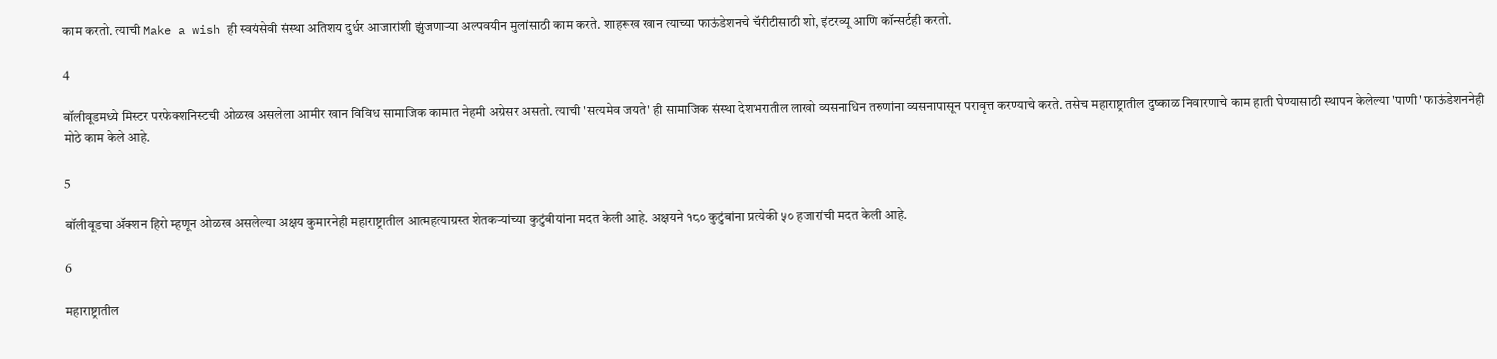काम करतो. त्याची Make a wish ही स्वयंसेवी संस्था अतिशय दुर्धर आजारांशी झुंजणाऱ्या अल्पवयीन मुलांसाठी काम करते. शाहरूख खान त्याच्या फाऊंडेशनचे चॅरीटीसाठी शो, इंटरव्यू आणि कॉन्सर्टही करतो.

4

बॉलीवूडमध्ये मिस्टर परफेक्शनिस्टची ओळख असलेला आमीर खान विविध सामाजिक कामात नेहमी अग्रेसर असतो. त्याची 'सत्यमेव जयते' ही सामाजिक संस्था देशभरातील लाखो व्यसनाधिन तरुणांना व्यसनापासून परावृत्त करण्याचे करते. तसेच महाराष्ट्रातील दुष्काळ निवारणाचे काम हाती घेण्यासाठी स्थापन केलेल्या 'पाणी' फाऊंडेशननेही मोठे काम केले आहे.

5

बॉलीवूडचा ॲक्शन हिरो म्हणून ओळख असलेल्या अक्षय कुमारनेही महाराष्ट्रातील आत्महत्याग्रस्त शेतकऱ्यांच्या कुटुंबीयांना मदत केली आहे. अक्षयने १८० कुटुंबांना प्रत्येकी ५० हजारांची मदत केली आहे.

6

महाराष्ट्रातील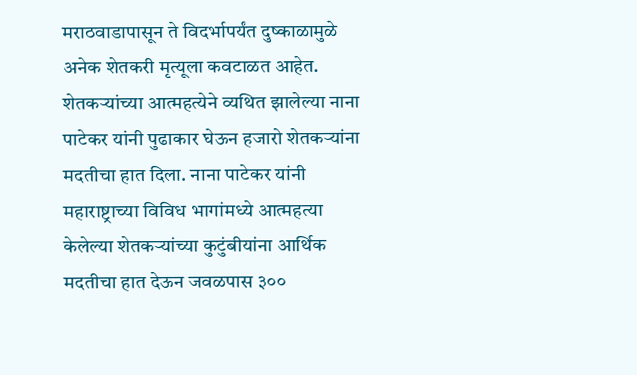मराठवाडापासून ते विदर्भापर्यंत दुष्काळामुळे अनेक शेतकरी मृत्यूला कवटाळत आहेत. शेतकऱ्यांच्या आत्महत्येने व्यथित झालेल्या नाना पाटेकर यांनी पुढाकार घेऊन हजारो शेतकऱ्यांना मदतीचा हात दिला. नाना पाटेकर यांनी महाराष्ट्राच्या विविध भागांमध्ये आत्महत्या केलेल्या शेतकऱ्यांच्या कुटुंबीयांना आर्थिक मदतीचा हात देऊन जवळपास ३००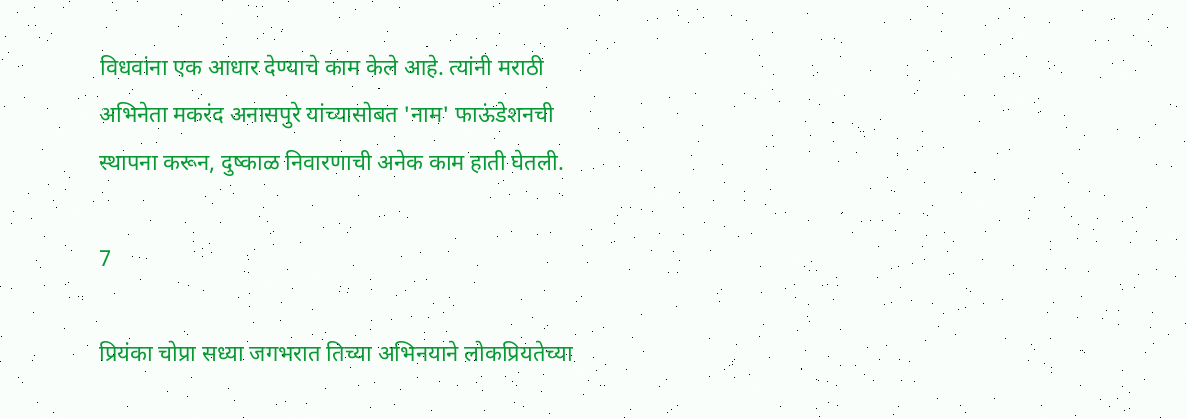विधवांना एक आधार देण्याचे काम केले आहे. त्यांनी मराठी अभिनेता मकरंद अनासपुरे यांच्यासोबत 'नाम' फाऊंडेशनची स्थापना करून, दुष्काळ निवारणाची अनेक काम हाती घेतली.

7

प्रियंका चोप्रा सध्या जगभरात तिच्या अभिनयाने लोकप्रियतेच्या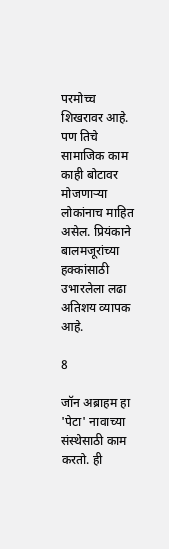परमोच्च शिखरावर आहे. पण तिचे सामाजिक काम काही बोटावर मोजणाऱ्या लोकांनाच माहित असेल. प्रियंकाने बालमजूरांच्या हक्कांसाठी उभारलेला लढा अतिशय व्यापक आहे.

8

जॉन अब्राहम हा 'पेटा' नावाच्या संस्थेसाठी काम करतो. ही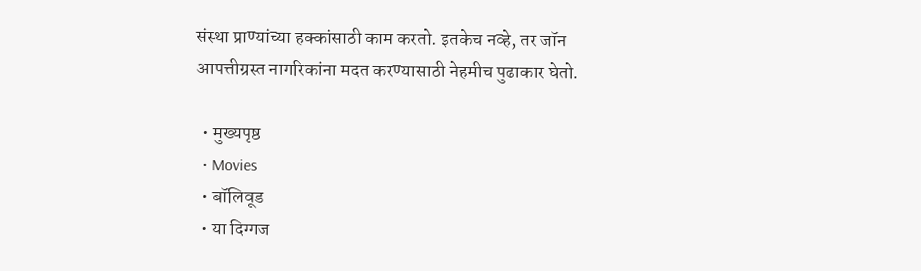संस्था प्राण्यांच्या हक्कांसाठी काम करतो. इतकेच नव्हे, तर जॉन आपत्तीग्रस्त नागरिकांना मदत करण्यासाठी नेहमीच पुढाकार घेतो.

  • मुख्यपृष्ठ
  • Movies
  • बॉलिवूड
  • या दिग्गज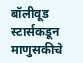बॉलीवूड स्टार्सकडून माणुसकीचे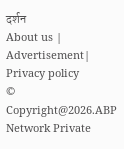दर्शन
About us | Advertisement| Privacy policy
© Copyright@2026.ABP Network Private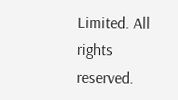Limited. All rights reserved.